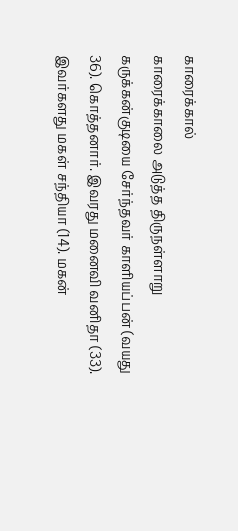காரைக்கால்
காரைக்காலை அடுத்த திருநள்ளாறு கருக்கன்குடியை சேர்ந்தவர் காளியப்பன் (வயது 36). கொத்தனார். இவரது மனைவி வனிதா (33). இவர்களது மகள் சந்தியா (14). மகன்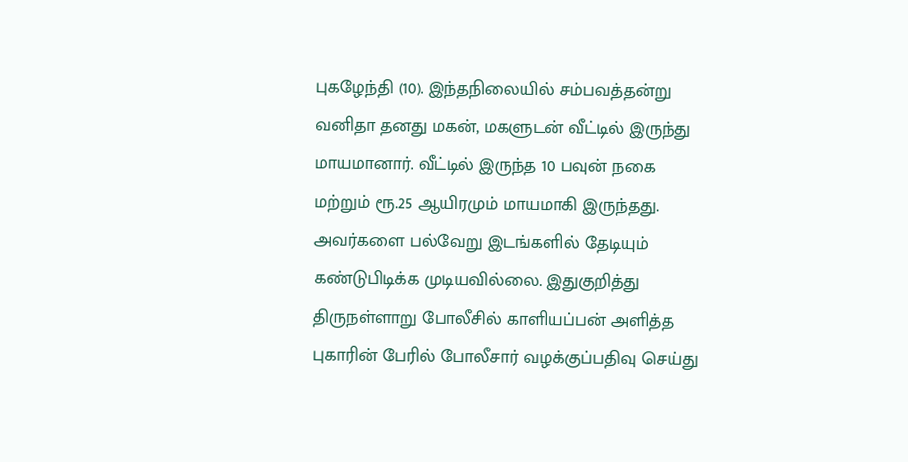புகழேந்தி (10). இந்தநிலையில் சம்பவத்தன்று வனிதா தனது மகன், மகளுடன் வீட்டில் இருந்து மாயமானார். வீட்டில் இருந்த 10 பவுன் நகை மற்றும் ரூ.25 ஆயிரமும் மாயமாகி இருந்தது. அவர்களை பல்வேறு இடங்களில் தேடியும் கண்டுபிடிக்க முடியவில்லை. இதுகுறித்து திருநள்ளாறு போலீசில் காளியப்பன் அளித்த புகாரின் பேரில் போலீசார் வழக்குப்பதிவு செய்து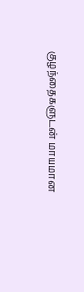குழந்தைகளுடன் மாயமான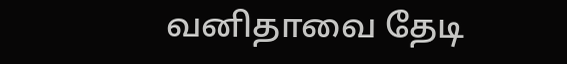வனிதாவை தேடி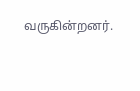வருகின்றனர்.